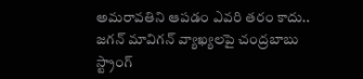అమరావతిని ఆపడం ఎవరి తరం కాదు.. జగన్ మావిగన్‌ వ్యాఖ్యలపై చంద్రబాబు స్ట్రాంగ్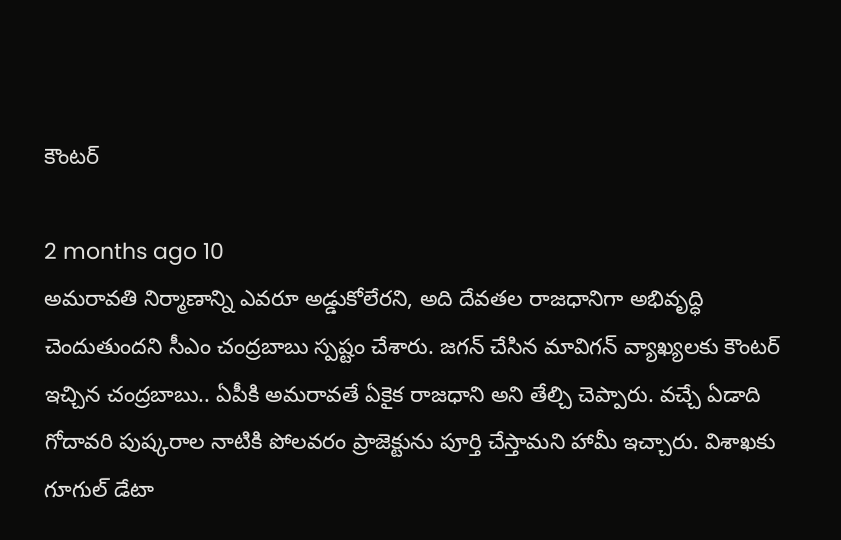కౌంటర్

2 months ago 10
అమరావతి నిర్మాణాన్ని ఎవరూ అడ్డుకోలేరని, అది దేవతల రాజధానిగా అభివృద్ధి చెందుతుందని సీఎం చంద్రబాబు స్పష్టం చేశారు. జగన్ చేసిన మావిగన్ వ్యాఖ్యలకు కౌంటర్ ఇచ్చిన చంద్రబాబు.. ఏపీకి అమరావతే ఏకైక రాజధాని అని తేల్చి చెప్పారు. వచ్చే ఏడాది గోదావరి పుష్కరాల నాటికి పోలవరం ప్రాజెక్టును పూర్తి చేస్తామని హామీ ఇచ్చారు. విశాఖకు గూగుల్ డేటా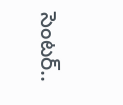సెంటర్..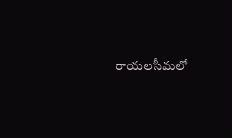రాయలసీమలో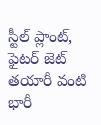స్టీల్ ప్లాంట్, ఫైటర్ జెట్ తయారీ వంటి భారీ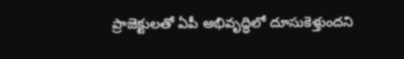ప్రాజెక్టులతో ఏపీ అభివృద్ధిలో దూసుకెళ్తుందని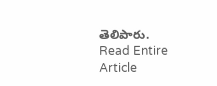తెలిపారు.
Read Entire Article